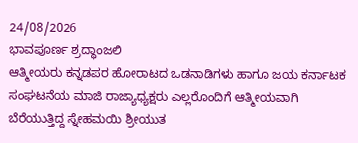24/08/2026
ಭಾವಪೂರ್ಣ ಶ್ರದ್ಧಾಂಜಲಿ
ಆತ್ಮೀಯರು ಕನ್ನಡಪರ ಹೋರಾಟದ ಒಡನಾಡಿಗಳು ಹಾಗೂ ಜಯ ಕರ್ನಾಟಕ ಸಂಘಟನೆಯ ಮಾಜಿ ರಾಜ್ಯಾಧ್ಯಕ್ಷರು ಎಲ್ಲರೊಂದಿಗೆ ಆತ್ಮೀಯವಾಗಿ ಬೆರೆಯುತ್ತಿದ್ದ ಸ್ನೇಹಮಯಿ ಶ್ರೀಯುತ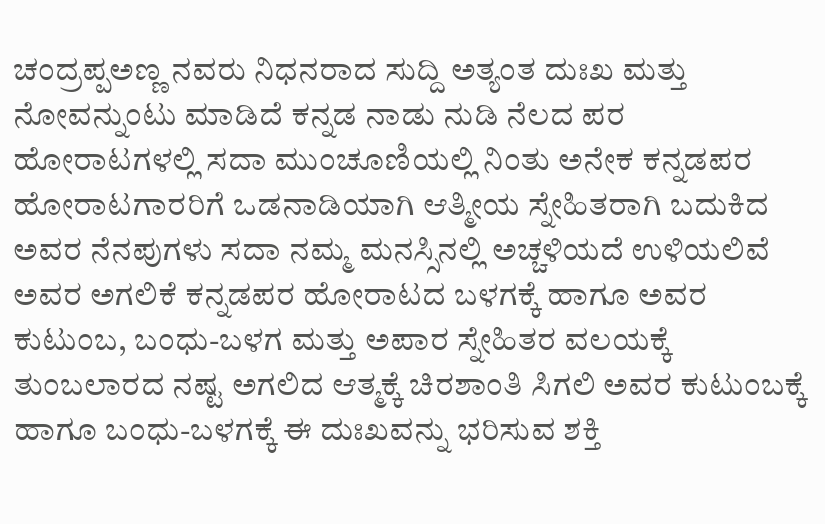ಚಂದ್ರಪ್ಪಅಣ್ಣ ನವರು ನಿಧನರಾದ ಸುದ್ದಿ ಅತ್ಯಂತ ದುಃಖ ಮತ್ತು ನೋವನ್ನುಂಟು ಮಾಡಿದೆ ಕನ್ನಡ ನಾಡು ನುಡಿ ನೆಲದ ಪರ ಹೋರಾಟಗಳಲ್ಲಿ ಸದಾ ಮುಂಚೂಣಿಯಲ್ಲಿ ನಿಂತು ಅನೇಕ ಕನ್ನಡಪರ ಹೋರಾಟಗಾರರಿಗೆ ಒಡನಾಡಿಯಾಗಿ ಆತ್ಮೀಯ ಸ್ನೇಹಿತರಾಗಿ ಬದುಕಿದ ಅವರ ನೆನಪುಗಳು ಸದಾ ನಮ್ಮ ಮನಸ್ಸಿನಲ್ಲಿ ಅಚ್ಚಳಿಯದೆ ಉಳಿಯಲಿವೆ ಅವರ ಅಗಲಿಕೆ ಕನ್ನಡಪರ ಹೋರಾಟದ ಬಳಗಕ್ಕೆ ಹಾಗೂ ಅವರ ಕುಟುಂಬ, ಬಂಧು-ಬಳಗ ಮತ್ತು ಅಪಾರ ಸ್ನೇಹಿತರ ವಲಯಕ್ಕೆ ತುಂಬಲಾರದ ನಷ್ಟ ಅಗಲಿದ ಆತ್ಮಕ್ಕೆ ಚಿರಶಾಂತಿ ಸಿಗಲಿ ಅವರ ಕುಟುಂಬಕ್ಕೆ ಹಾಗೂ ಬಂಧು-ಬಳಗಕ್ಕೆ ಈ ದುಃಖವನ್ನು ಭರಿಸುವ ಶಕ್ತಿ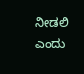ನೀಡಲಿ ಎಂದು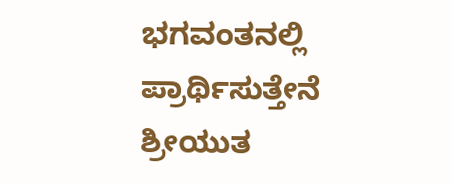ಭಗವಂತನಲ್ಲಿ ಪ್ರಾರ್ಥಿಸುತ್ತೇನೆ
ಶ್ರೀಯುತ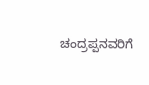ಚಂದ್ರಪ್ಪನವರಿಗೆ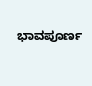ಭಾವಪೂರ್ಣ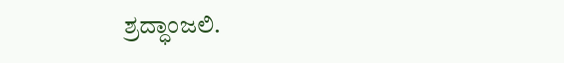ಶ್ರದ್ಧಾಂಜಲಿ.